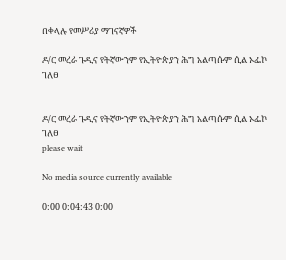በቀላሉ የመሥሪያ ማገናኛዎች

ዶ/ር መረራ ጉዲና የትኛውንም የኢትዮጵያን ሕግ አልጣሱም ሲል ኦፌኮ ገለፀ


ዶ/ር መረራ ጉዲና የትኛውንም የኢትዮጵያን ሕግ አልጣሱም ሲል ኦፌኮ ገለፀ
please wait

No media source currently available

0:00 0:04:43 0:00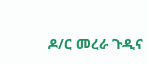ዶ/ር መረራ ጉዲና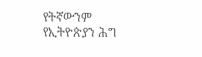የትኛውንም የኢትዮጵያን ሕግ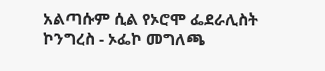አልጣሱም ሲል የኦሮሞ ፌደራሊስት ኮንግረስ - ኦፌኮ መግለጫ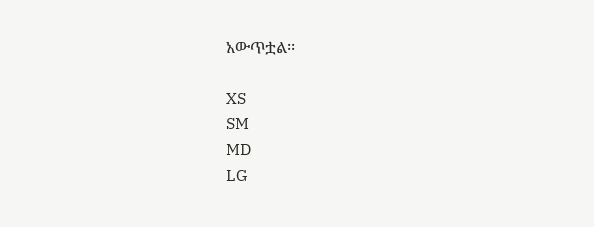አውጥቷል፡፡

XS
SM
MD
LG